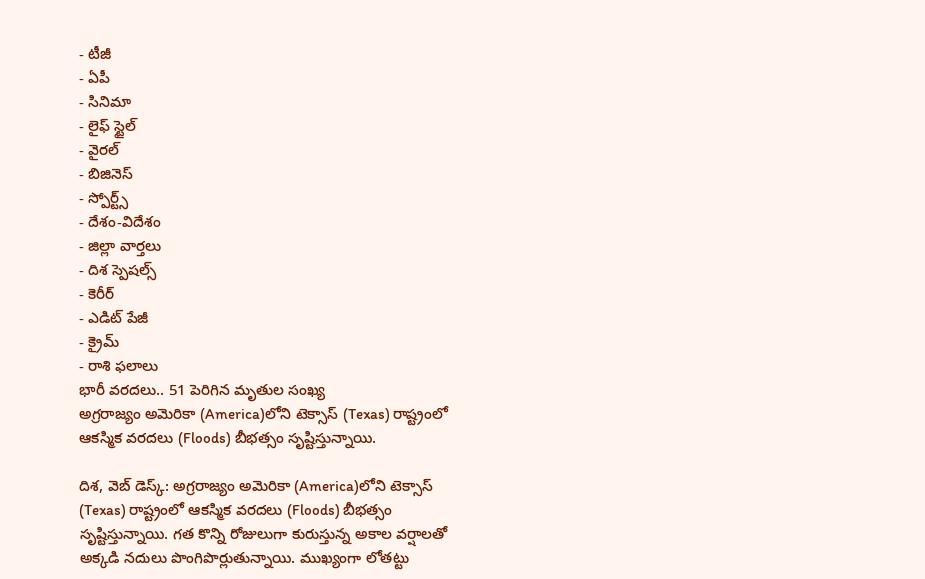- టీజీ
- ఏపీ
- సినిమా
- లైఫ్ స్టైల్
- వైరల్
- బిజినెస్
- స్పోర్ట్స్
- దేశం-విదేశం
- జిల్లా వార్తలు
- దిశ స్పెషల్స్
- కెరీర్
- ఎడిట్ పేజీ
- క్రైమ్
- రాశి ఫలాలు
భారీ వరదలు.. 51 పెరిగిన మృతుల సంఖ్య
అగ్రరాజ్యం అమెరికా (America)లోని టెక్సాస్ (Texas) రాష్ట్రంలో ఆకస్మిక వరదలు (Floods) బీభత్సం సృష్టిస్తున్నాయి.

దిశ, వెబ్ డెస్క్: అగ్రరాజ్యం అమెరికా (America)లోని టెక్సాస్ (Texas) రాష్ట్రంలో ఆకస్మిక వరదలు (Floods) బీభత్సం సృష్టిస్తున్నాయి. గత కొన్ని రోజులుగా కురుస్తున్న అకాల వర్షాలతో అక్కడి నదులు పొంగిపొర్లుతున్నాయి. ముఖ్యంగా లోతట్టు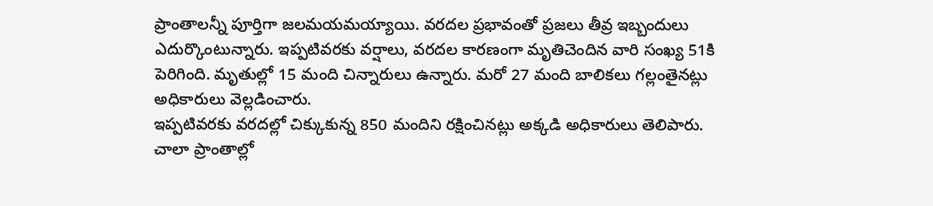ప్రాంతాలన్నీ పూర్తిగా జలమయమయ్యాయి. వరదల ప్రభావంతో ప్రజలు తీవ్ర ఇబ్బందులు ఎదుర్కొంటున్నారు. ఇప్పటివరకు వర్షాలు, వరదల కారణంగా మృతిచెందిన వారి సంఖ్య 51కి పెరిగింది. మృతుల్లో 15 మంది చిన్నారులు ఉన్నారు. మరో 27 మంది బాలికలు గల్లంతైనట్లు అధికారులు వెల్లడించారు.
ఇప్పటివరకు వరదల్లో చిక్కుకున్న 850 మందిని రక్షించినట్లు అక్కడి అధికారులు తెలిపారు. చాలా ప్రాంతాల్లో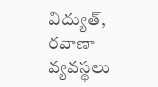విద్యుత్, రవాణా వ్యవస్థలు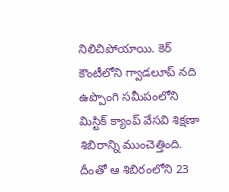నిలిచిపోయాయి. కెర్ కౌంటీలోని గ్వాడలూప్ నది ఉప్పొంగి సమీపంలోని మిస్టిక్ క్యాంప్ వేసవి శిక్షణా శిబిరాన్ని ముంచెత్తింది. దీంతో ఆ శిబిరంలోని 23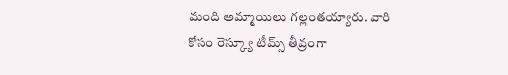మంది అమ్మాయిలు గల్లంతయ్యారు. వారి కోసం రెస్క్యూ టీమ్స్ తీవ్రంగా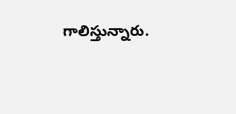గాలిస్తున్నారు.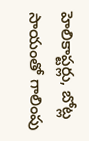హెలికాప్టర్లు, బోట్ల సాయంతో గాలింపు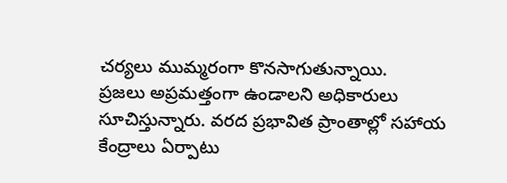చర్యలు ముమ్మరంగా కొనసాగుతున్నాయి.
ప్రజలు అప్రమత్తంగా ఉండాలని అధికారులు సూచిస్తున్నారు. వరద ప్రభావిత ప్రాంతాల్లో సహాయ కేంద్రాలు ఏర్పాటు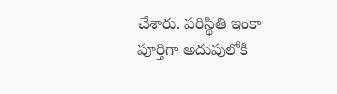చేశారు. పరిస్థితి ఇంకా పూర్తిగా అదుపులోకి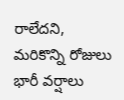రాలేదని, మరికొన్ని రోజులు భారీ వర్షాలు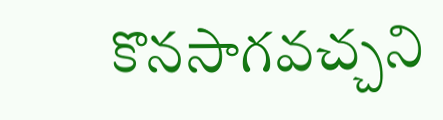కొనసాగవచ్చని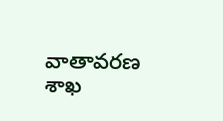వాతావరణ శాఖ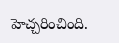హెచ్చరించింది.